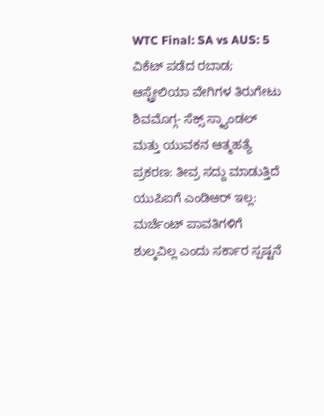WTC Final: SA vs AUS: 5 ವಿಕೆಟ್ ಪಡೆದ ರಬಾಡ; ಆಸ್ಟ್ರೇಲಿಯಾ ವೇಗಿಗಳ ತಿರುಗೇಟು
ಶಿವಮೊಗ್ಗ- ಸೆಕ್ಸ್ ಸ್ಕ್ಯಾಂಡಲ್ ಮತ್ತು ಯುವಕನ ಆತ್ಮಹತ್ಯೆ ಪ್ರಕರಣ: ತೀವ್ರ ಸದ್ದು ಮಾಡುತ್ತಿದೆ
ಯುಪಿಐಗೆ ಎಂಡಿಆರ್ ಇಲ್ಲ: ಮರ್ಚೆಂಟ್ ಪಾವತಿಗಳಿಗೆ ಶುಲ್ಕವಿಲ್ಲ ಎಂದು ಸರ್ಕಾರ ಸ್ಪಷ್ಟನೆ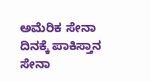ಅಮೆರಿಕ ಸೇನಾ ದಿನಕ್ಕೆ ಪಾಕಿಸ್ತಾನ ಸೇನಾ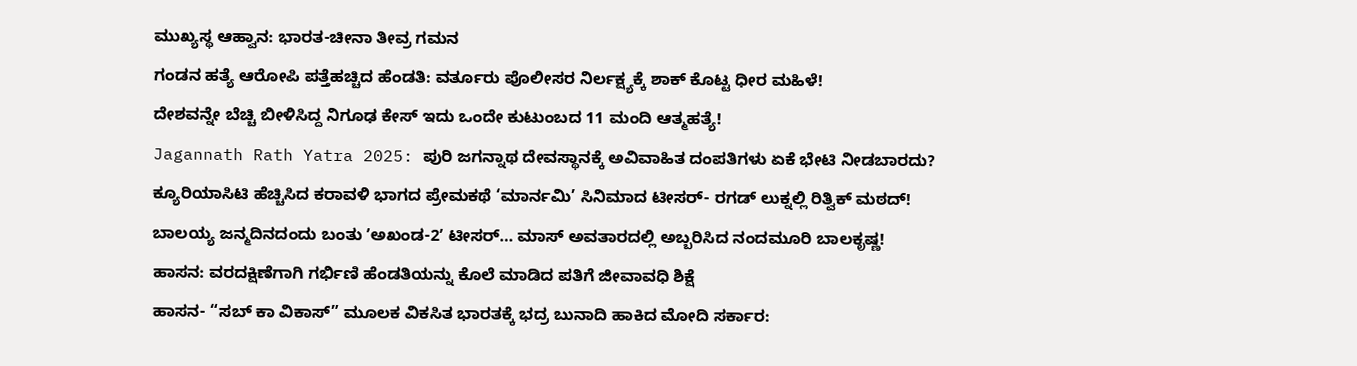ಮುಖ್ಯಸ್ಥ ಆಹ್ವಾನ: ಭಾರತ-ಚೀನಾ ತೀವ್ರ ಗಮನ
ಗಂಡನ ಹತ್ಯೆ ಆರೋಪಿ ಪತ್ತೆಹಚ್ಚಿದ ಹೆಂಡತಿ: ವರ್ತೂರು ಪೊಲೀಸರ ನಿರ್ಲಕ್ಷ್ಯಕ್ಕೆ ಶಾಕ್ ಕೊಟ್ಟ ಧೀರ ಮಹಿಳೆ!
ದೇಶವನ್ನೇ ಬೆಚ್ಚಿ ಬೀಳಿಸಿದ್ದ ನಿಗೂಢ ಕೇಸ್ ಇದು ಒಂದೇ ಕುಟುಂಬದ 11 ಮಂದಿ ಆತ್ಮಹತ್ಯೆ!
Jagannath Rath Yatra 2025: ಪುರಿ ಜಗನ್ನಾಥ ದೇವಸ್ಥಾನಕ್ಕೆ ಅವಿವಾಹಿತ ದಂಪತಿಗಳು ಏಕೆ ಭೇಟಿ ನೀಡಬಾರದು?
ಕ್ಯೂರಿಯಾಸಿಟಿ ಹೆಚ್ಚಿಸಿದ ಕರಾವಳಿ ಭಾಗದ ಪ್ರೇಮಕಥೆ ‘ಮಾರ್ನಮಿ’ ಸಿನಿಮಾದ ಟೀಸರ್- ರಗಡ್ ಲುಕ್ನಲ್ಲಿ ರಿತ್ವಿಕ್ ಮಠದ್!
ಬಾಲಯ್ಯ ಜನ್ಮದಿನದಂದು ಬಂತು ʼಅಖಂಡ-2ʼ ಟೀಸರ್… ಮಾಸ್ ಅವತಾರದಲ್ಲಿ ಅಬ್ಬರಿಸಿದ ನಂದಮೂರಿ ಬಾಲಕೃಷ್ಣ!
ಹಾಸನ: ವರದಕ್ಷಿಣೆಗಾಗಿ ಗರ್ಭಿಣಿ ಹೆಂಡತಿಯನ್ನು ಕೊಲೆ ಮಾಡಿದ ಪತಿಗೆ ಜೀವಾವಧಿ ಶಿಕ್ಷೆ
ಹಾಸನ- “ಸಬ್ ಕಾ ವಿಕಾಸ್” ಮೂಲಕ ವಿಕಸಿತ ಭಾರತಕ್ಕೆ ಭದ್ರ ಬುನಾದಿ ಹಾಕಿದ ಮೋದಿ ಸರ್ಕಾರ: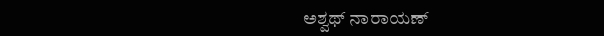ಅಶ್ವಥ್ ನಾರಾಯಣ್